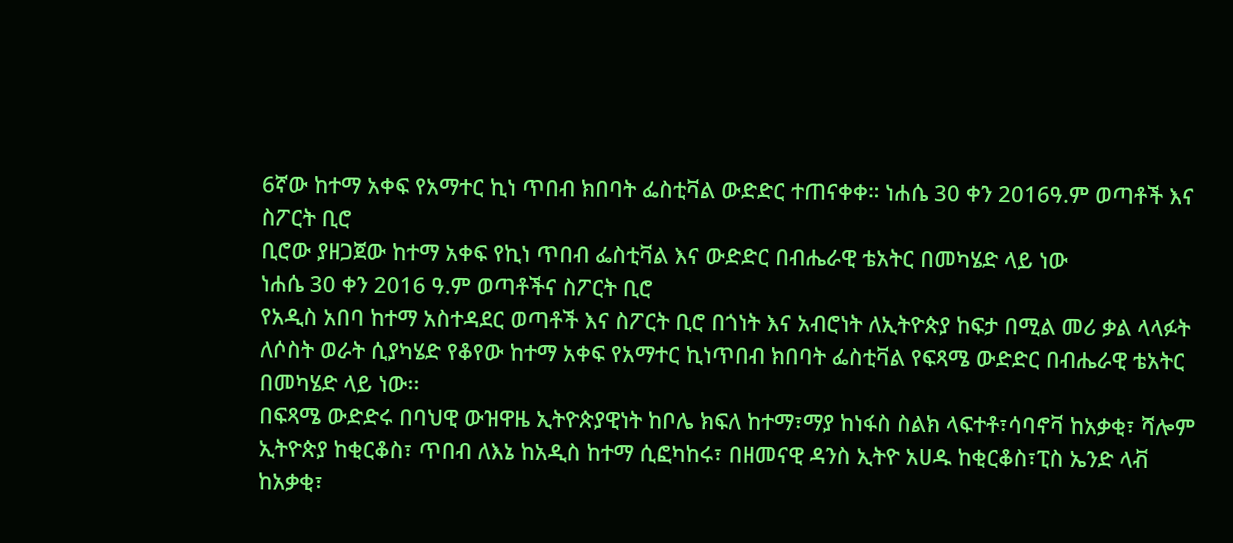6ኛው ከተማ አቀፍ የአማተር ኪነ ጥበብ ክበባት ፌስቲቫል ውድድር ተጠናቀቀ። ነሐሴ 30 ቀን 2016ዓ.ም ወጣቶች እና ስፖርት ቢሮ
ቢሮው ያዘጋጀው ከተማ አቀፍ የኪነ ጥበብ ፌስቲቫል እና ውድድር በብሔራዊ ቴአትር በመካሄድ ላይ ነው
ነሐሴ 30 ቀን 2016 ዓ.ም ወጣቶችና ስፖርት ቢሮ
የአዲስ አበባ ከተማ አስተዳደር ወጣቶች እና ስፖርት ቢሮ በጎነት እና አብሮነት ለኢትዮጵያ ከፍታ በሚል መሪ ቃል ላላፉት ለሶስት ወራት ሲያካሄድ የቆየው ከተማ አቀፍ የአማተር ኪነጥበብ ክበባት ፌስቲቫል የፍጻሜ ውድድር በብሔራዊ ቴአትር በመካሄድ ላይ ነው፡፡
በፍጻሜ ውድድሩ በባህዊ ውዝዋዜ ኢትዮጵያዊነት ከቦሌ ክፍለ ከተማ፣ማያ ከነፋስ ስልክ ላፍተቶ፣ሳባኖቫ ከአቃቂ፣ ሻሎም ኢትዮጵያ ከቂርቆስ፣ ጥበብ ለእኔ ከአዲስ ከተማ ሲፎካከሩ፣ በዘመናዊ ዳንስ ኢትዮ አሀዱ ከቂርቆስ፣ፒስ ኤንድ ላቭ ከአቃቂ፣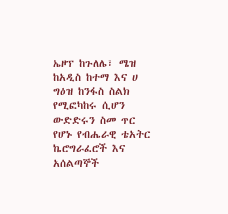ኤዞፕ ከጉለሌ፣ ሜዝ ከአዲስ ከተማ እና ሀ ግዕዝ ከንፋስ ስልክ የሚፎካከሩ ሲሆን ውድድሩን ስመ ጥር የሆኑ የብሔራዊ ቴአትር ኬሮግራፈሮች እና አሰልጣኞች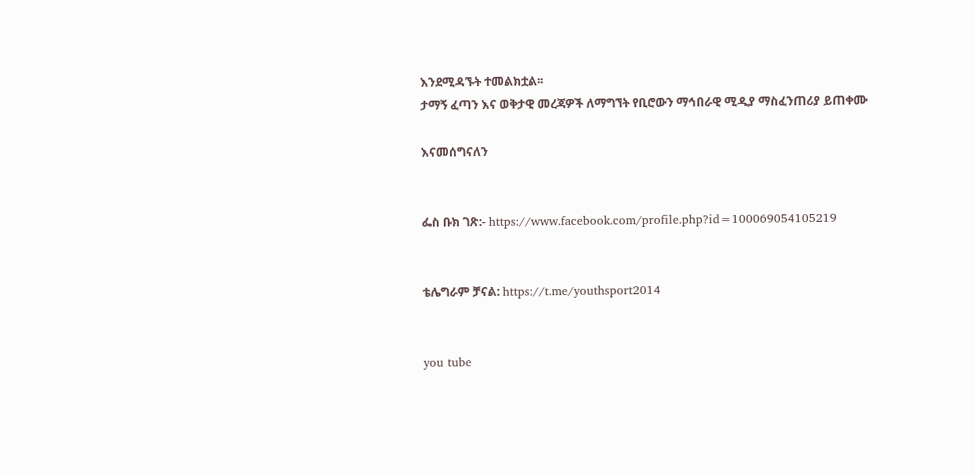እንደሚዳኙት ተመልክቷል፡፡
ታማኝ ፈጣን እና ወቅታዊ መረጃዎች ለማግኘት የቢሮውን ማኅበራዊ ሚዲያ ማስፈንጠሪያ ይጠቀሙ

እናመሰግናለን


ፌስ ቡክ ገጽ:- https://www.facebook.com/profile.php?id=100069054105219


ቴሌግራም ቻናል: https://t.me/youthsport2014


you tube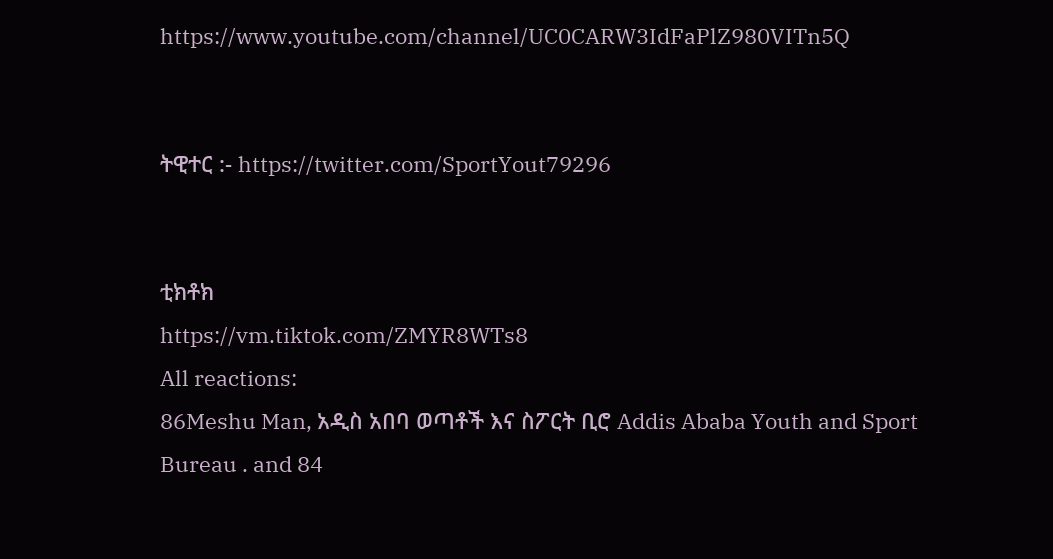https://www.youtube.com/channel/UC0CARW3IdFaPlZ980VITn5Q


ትዊተር :- https://twitter.com/SportYout79296


ቲክቶክ
https://vm.tiktok.com/ZMYR8WTs8
All reactions:
86Meshu Man, አዲስ አበባ ወጣቶች እና ስፖርት ቢሮ Addis Ababa Youth and Sport Bureau . and 84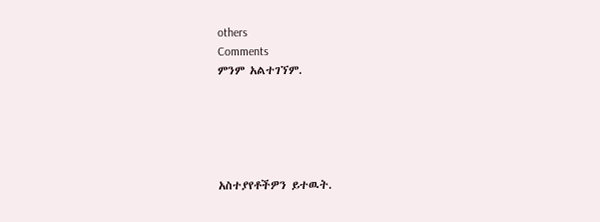others
Comments
ምንም አልተገኘም.





አስተያየቶችዎን ይተዉት.